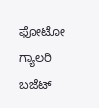ಫೋಟೋ ಗ್ಯಾಲರಿ ಬಜೆಟ್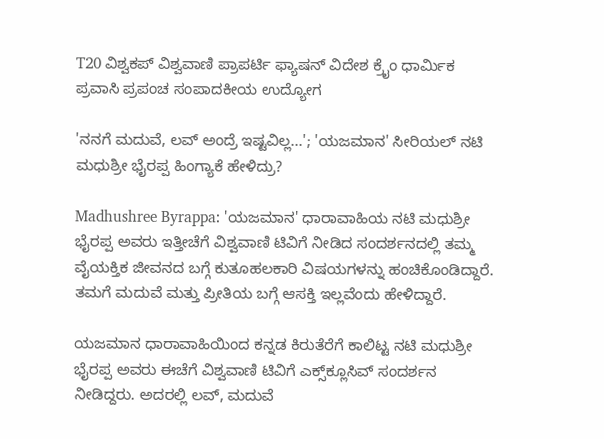T20 ವಿಶ್ವಕಪ್ ವಿಶ್ವವಾಣಿ ಪ್ರಾಪರ್ಟಿ ಫ್ಯಾಷನ್ ವಿದೇಶ ಕ್ರೈಂ ಧಾರ್ಮಿಕ ಪ್ರವಾಸಿ ಪ್ರಪಂಚ ಸಂಪಾದಕೀಯ ಉದ್ಯೋಗ

'ನನಗೆ ಮದುವೆ, ಲವ್ ಅಂದ್ರೆ ಇಷ್ಟವಿಲ್ಲ...'; 'ಯಜಮಾನ' ಸೀರಿಯಲ್‌ ನಟಿ ಮಧುಶ್ರೀ ಭೈರಪ್ಪ ಹಿಂಗ್ಯಾಕೆ ಹೇಳಿದ್ರು?

Madhushree Byrappa: 'ಯಜಮಾನ' ಧಾರಾವಾಹಿಯ ನಟಿ ಮಧುಶ್ರೀ ಭೈರಪ್ಪ ಅವರು ಇತ್ತೀಚೆಗೆ ವಿಶ್ವವಾಣಿ ಟಿವಿಗೆ ನೀಡಿದ ಸಂದರ್ಶನದಲ್ಲಿ ತಮ್ಮ ವೈಯಕ್ತಿಕ ಜೀವನದ ಬಗ್ಗೆ ಕುತೂಹಲಕಾರಿ ವಿಷಯಗಳನ್ನು ಹಂಚಿಕೊಂಡಿದ್ದಾರೆ. ತಮಗೆ ಮದುವೆ ಮತ್ತು ಪ್ರೀತಿಯ ಬಗ್ಗೆ ಆಸಕ್ತಿ ಇಲ್ಲವೆಂದು ಹೇಳಿದ್ದಾರೆ.

ಯಜಮಾನ ಧಾರಾವಾಹಿಯಿಂದ ಕನ್ನಡ ಕಿರುತೆರೆಗೆ ಕಾಲಿಟ್ಟ ನಟಿ ಮಧುಶ್ರೀ ಭೈರಪ್ಪ ಅವರು ಈಚೆಗೆ ವಿಶ್ವವಾಣಿ ಟಿವಿಗೆ ಎಕ್ಸ್‌ಕ್ಲೂಸಿವ್‌ ಸಂದರ್ಶನ ನೀಡಿದ್ದರು. ಅದರಲ್ಲಿ ಲವ್‌, ಮದುವೆ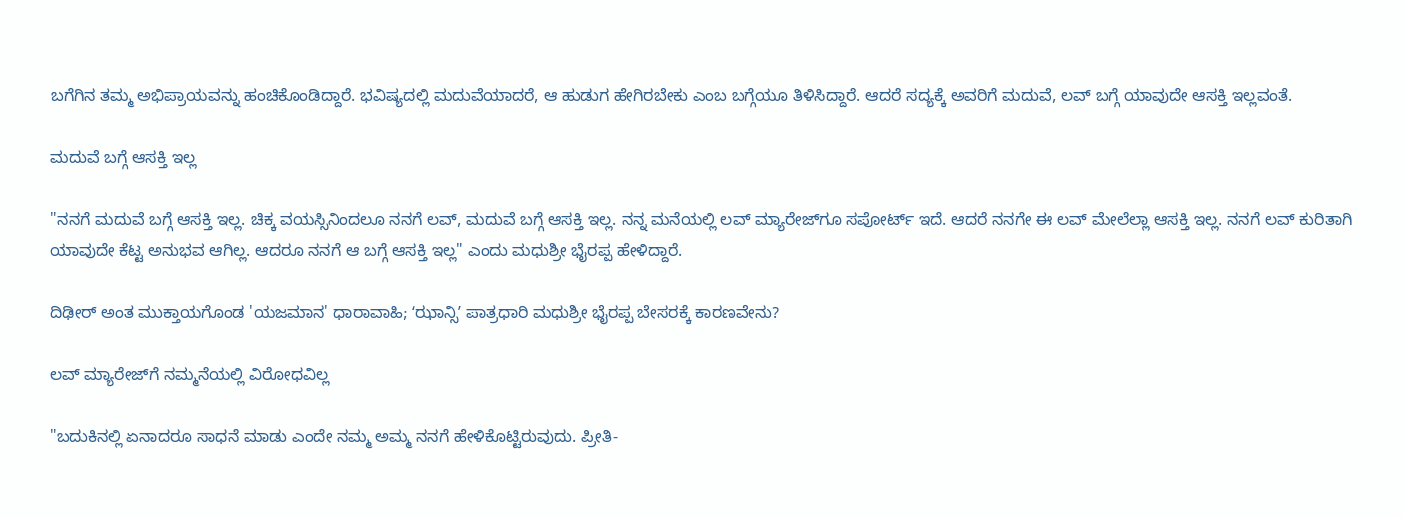ಬಗೆಗಿನ ತಮ್ಮ ಅಭಿಪ್ರಾಯವನ್ನು ಹಂಚಿಕೊಂಡಿದ್ದಾರೆ. ಭವಿಷ್ಯದಲ್ಲಿ ಮದುವೆಯಾದರೆ, ಆ ಹುಡುಗ ಹೇಗಿರಬೇಕು ಎಂಬ ಬಗ್ಗೆಯೂ ತಿಳಿಸಿದ್ದಾರೆ. ಆದರೆ ಸದ್ಯಕ್ಕೆ ಅವರಿಗೆ ಮದುವೆ, ಲವ್‌ ಬಗ್ಗೆ ಯಾವುದೇ ಆಸಕ್ತಿ ಇಲ್ಲವಂತೆ.

ಮದುವೆ ಬಗ್ಗೆ ಆಸಕ್ತಿ ಇಲ್ಲ

"ನನಗೆ ಮದುವೆ ಬಗ್ಗೆ ಆಸಕ್ತಿ ಇಲ್ಲ. ಚಿಕ್ಕ ವಯಸ್ಸಿನಿಂದಲೂ ನನಗೆ ಲವ್‌, ಮದುವೆ ಬಗ್ಗೆ ಆಸಕ್ತಿ ಇಲ್ಲ. ನನ್ನ ಮನೆಯಲ್ಲಿ ಲವ್‌ ಮ್ಯಾರೇಜ್‌ಗೂ ಸಪೋರ್ಟ್‌ ಇದೆ. ಆದರೆ ನನಗೇ ಈ ಲವ್‌ ಮೇಲೆಲ್ಲಾ ಆಸಕ್ತಿ ಇಲ್ಲ. ನನಗೆ ಲವ್‌ ಕುರಿತಾಗಿ ಯಾವುದೇ ಕೆಟ್ಟ ಅನುಭವ ಆಗಿಲ್ಲ. ಆದರೂ ನನಗೆ ಆ ಬಗ್ಗೆ ಆಸಕ್ತಿ ಇಲ್ಲ" ಎಂದು ಮಧುಶ್ರೀ ಭೈರಪ್ಪ ಹೇಳಿದ್ದಾರೆ.

ದಿಢೀರ್ ಅಂತ ಮುಕ್ತಾಯಗೊಂಡ 'ಯಜಮಾನ' ಧಾರಾವಾಹಿ; ʻಝಾನ್ಸಿʼ ಪಾತ್ರಧಾರಿ ಮಧುಶ್ರೀ ಭೈರಪ್ಪ ಬೇಸರಕ್ಕೆ ಕಾರಣವೇನು?

ಲವ್‌ ಮ್ಯಾರೇಜ್‌ಗೆ ನಮ್ಮನೆಯಲ್ಲಿ ವಿರೋಧವಿಲ್ಲ

"ಬದುಕಿನಲ್ಲಿ ಏನಾದರೂ ಸಾಧನೆ ಮಾಡು ಎಂದೇ ನಮ್ಮ ಅಮ್ಮ ನನಗೆ ಹೇಳಿಕೊಟ್ಟಿರುವುದು. ಪ್ರೀತಿ-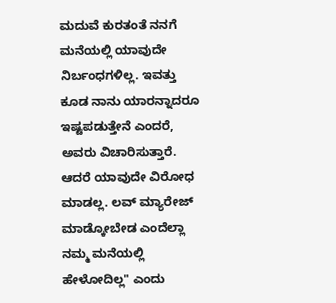ಮದುವೆ ಕುರತಂತೆ ನನಗೆ ಮನೆಯಲ್ಲಿ ಯಾವುದೇ ನಿರ್ಬಂಧಗಳಿಲ್ಲ. ಇವತ್ತು ಕೂಡ ನಾನು ಯಾರನ್ನಾದರೂ ಇಷ್ಟಪಡುತ್ತೇನೆ ಎಂದರೆ, ಅವರು ವಿಚಾರಿಸುತ್ತಾರೆ. ಆದರೆ ಯಾವುದೇ ವಿರೋಧ ಮಾಡಲ್ಲ. ಲವ್‌ ಮ್ಯಾರೇಜ್‌ ಮಾಡ್ಕೋಬೇಡ ಎಂದೆಲ್ಲಾ ನಮ್ಮ ಮನೆಯಲ್ಲಿ ಹೇಳೋದಿಲ್ಲ" ಎಂದು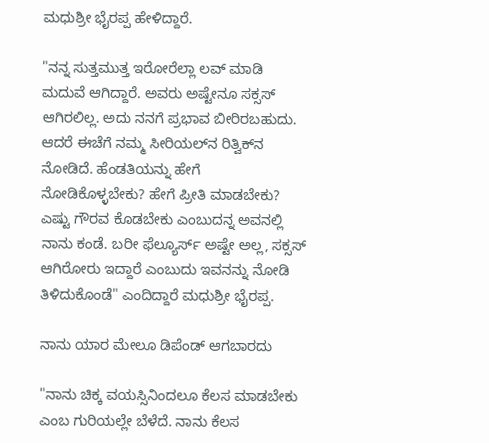ಮಧುಶ್ರೀ ಭೈರಪ್ಪ ಹೇಳಿದ್ದಾರೆ.

"ನನ್ನ ಸುತ್ತಮುತ್ತ ಇರೋರೆಲ್ಲಾ ಲವ್‌ ಮಾಡಿ ಮದುವೆ ಆಗಿದ್ದಾರೆ. ಅವರು ಅಷ್ಟೇನೂ ಸಕ್ಸಸ್‌ ಆಗಿರಲಿಲ್ಲ. ಅದು ನನಗೆ ಪ್ರಭಾವ ಬೀರಿರಬಹುದು. ಆದರೆ ಈಚೆಗೆ ನಮ್ಮ ಸೀರಿಯಲ್‌ನ ರಿತ್ವಿಕ್‌ನ ನೋಡಿದೆ. ಹೆಂಡತಿಯನ್ನು ಹೇಗೆ ನೋಡಿಕೊಳ್ಳಬೇಕು? ಹೇಗೆ ಪ್ರೀತಿ ಮಾಡಬೇಕು? ಎಷ್ಟು ಗೌರವ ಕೊಡಬೇಕು ಎಂಬುದನ್ನ ಅವನಲ್ಲಿ ನಾನು ಕಂಡೆ. ಬರೀ ಫೆಲ್ಯೂರ್ಸ್‌ ಅಷ್ಟೇ ಅಲ್ಲ, ಸಕ್ಸಸ್‌ ಆಗಿರೋರು ಇದ್ದಾರೆ ಎಂಬುದು ಇವನನ್ನು ನೋಡಿ ತಿಳಿದುಕೊಂಡೆ" ಎಂದಿದ್ದಾರೆ ಮಧುಶ್ರೀ ಭೈರಪ್ಪ.

ನಾನು ಯಾರ ಮೇಲೂ ಡಿಪೆಂಡ್‌ ಆಗಬಾರದು

"ನಾನು ಚಿಕ್ಕ ವಯಸ್ಸಿನಿಂದಲೂ ಕೆಲಸ ಮಾಡಬೇಕು ಎಂಬ ಗುರಿಯಲ್ಲೇ ಬೆಳೆದೆ. ನಾನು ಕೆಲಸ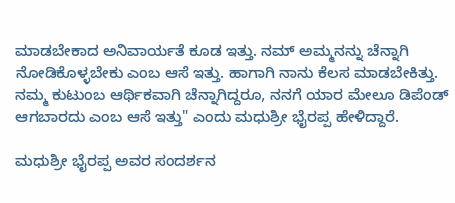ಮಾಡಬೇಕಾದ ಅನಿವಾರ್ಯತೆ ಕೂಡ ಇತ್ತು. ನಮ್‌ ಅಮ್ಮನನ್ನು ಚೆನ್ನಾಗಿ ನೋಡಿಕೊಳ್ಳಬೇಕು ಎಂಬ ಆಸೆ ಇತ್ತು. ಹಾಗಾಗಿ ನಾನು ಕೆಲಸ ಮಾಡಬೇಕಿತ್ತು. ನಮ್ಮ ಕುಟುಂಬ ಆರ್ಥಿಕವಾಗಿ ಚೆನ್ನಾಗಿದ್ದರೂ, ನನಗೆ ಯಾರ ಮೇಲೂ ಡಿಪೆಂಡ್‌ ಆಗಬಾರದು ಎಂಬ ಆಸೆ ಇತ್ತು" ಎಂದು ಮಧುಶ್ರೀ ಭೈರಪ್ಪ ಹೇಳಿದ್ದಾರೆ.

ಮಧುಶ್ರೀ ಭೈರಪ್ಪ ಅವರ ಸಂದರ್ಶನ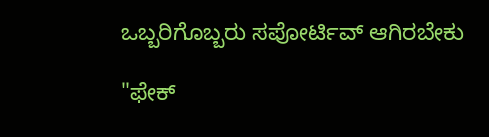ಒಬ್ಬರಿಗೊಬ್ಬರು ಸಪೋರ್ಟಿವ್‌ ಆಗಿರಬೇಕು

"ಫೇಕ್‌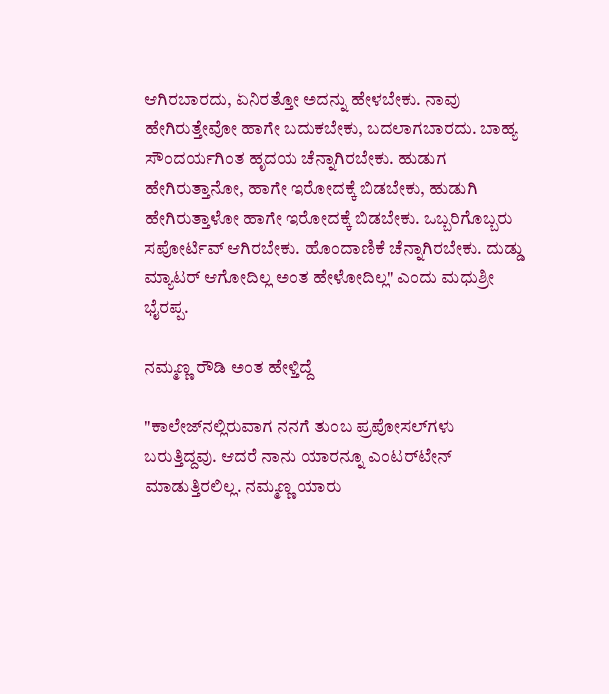ಆಗಿರಬಾರದು, ಏನಿರತ್ತೋ ಅದನ್ನು ಹೇಳಬೇಕು. ನಾವು ಹೇಗಿರುತ್ತೇವೋ ಹಾಗೇ ಬದುಕಬೇಕು, ಬದಲಾಗಬಾರದು. ಬಾಹ್ಯ ಸೌಂದರ್ಯಗಿಂತ ಹೃದಯ ಚೆನ್ನಾಗಿರಬೇಕು. ಹುಡುಗ ಹೇಗಿರುತ್ತಾನೋ, ಹಾಗೇ ಇರೋದಕ್ಕೆ ಬಿಡಬೇಕು, ಹುಡುಗಿ ಹೇಗಿರುತ್ತಾಳೋ ಹಾಗೇ ಇರೋದಕ್ಕೆ ಬಿಡಬೇಕು. ಒಬ್ಬರಿಗೊಬ್ಬರು ಸಪೋರ್ಟಿವ್‌ ಆಗಿರಬೇಕು. ಹೊಂದಾಣಿಕೆ ಚೆನ್ನಾಗಿರಬೇಕು. ದುಡ್ಡು ಮ್ಯಾಟರ್‌ ಆಗೋದಿಲ್ಲ ಅಂತ ಹೇಳೋದಿಲ್ಲ" ಎಂದು ಮಧುಶ್ರೀ ಭೈರಪ್ಪ.

ನಮ್ಮಣ್ಣ ರೌಡಿ ಅಂತ ಹೇಳ್ತಿದ್ದೆ

"ಕಾಲೇಜ್‌ನಲ್ಲಿರುವಾಗ ನನಗೆ ತುಂಬ ಪ್ರಪೋಸಲ್‌ಗಳು ಬರುತ್ತಿದ್ದವು. ಆದರೆ ನಾನು ಯಾರನ್ನೂ ಎಂಟರ್‌ಟೇನ್‌ ಮಾಡುತ್ತಿರಲಿಲ್ಲ. ನಮ್ಮಣ್ಣ ಯಾರು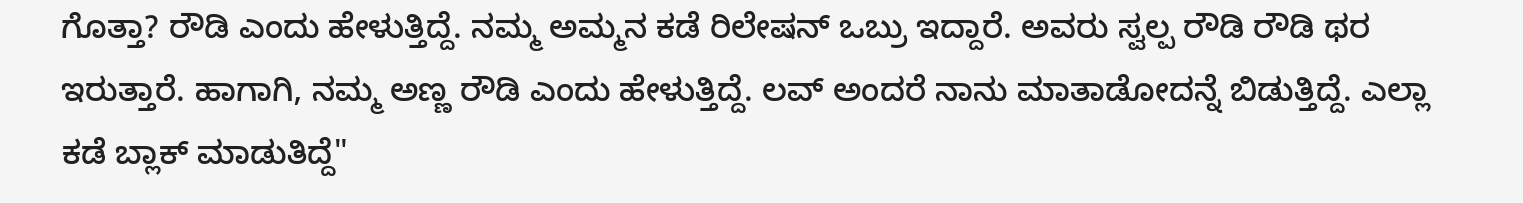ಗೊತ್ತಾ? ರೌಡಿ ಎಂದು ಹೇಳುತ್ತಿದ್ದೆ. ನಮ್ಮ ಅಮ್ಮನ ಕಡೆ ರಿಲೇಷನ್‌ ಒಬ್ರು ಇದ್ದಾರೆ. ಅವರು ಸ್ವಲ್ಪ ರೌಡಿ ರೌಡಿ ಥರ ಇರುತ್ತಾರೆ. ಹಾಗಾಗಿ, ನಮ್ಮ ಅಣ್ಣ ರೌಡಿ ಎಂದು ಹೇಳುತ್ತಿದ್ದೆ. ಲವ್‌ ಅಂದರೆ ನಾನು ಮಾತಾಡೋದನ್ನೆ ಬಿಡುತ್ತಿದ್ದೆ. ಎಲ್ಲಾ ಕಡೆ ಬ್ಲಾಕ್‌ ಮಾಡುತಿದ್ದೆ"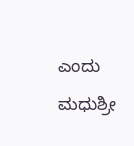ಎಂದು ಮಧುಶ್ರೀ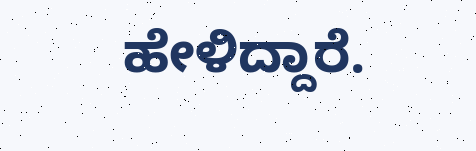ಹೇಳಿದ್ದಾರೆ.